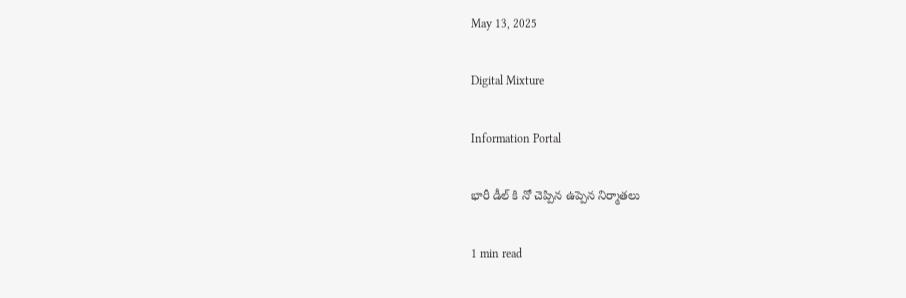May 13, 2025

Digital Mixture

Information Portal

భారీ డీల్ కి నో చెప్పిన ఉప్పెన నిర్మాతలు

1 min read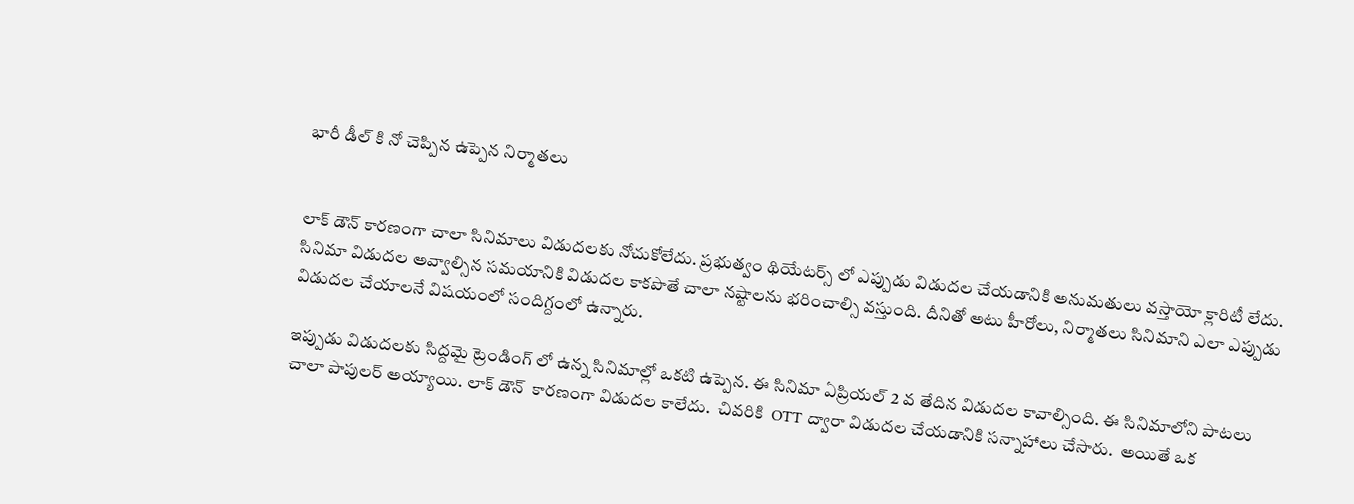భారీ డీల్ కి నో చెప్పిన ఉప్పెన నిర్మాతలు


లాక్ డౌన్ కారణంగా చాలా సినిమాలు విడుదలకు నోచుకోలేదు. ప్రభుత్వం థియేటర్స్ లో ఎప్పుడు విడుదల చేయడానికి అనుమతులు వస్తాయో క్లారిటీ లేదు. సినిమా విడుదల అవ్వాల్సిన సమయానికి విడుదల కాకపొతే చాలా నష్టాలను భరించాల్సి వస్తుంది. దీనితో అటు హీరోలు, నిర్మాతలు సినిమాని ఎలా ఎప్పుడు విడుదల చేయాలనే విషయంలో సందిగ్దంలో ఉన్నారు.

ఇప్పుడు విడుదలకు సిద్దమై ట్రెండింగ్ లో ఉన్న సినిమాల్లో ఒకటి ఉప్పెన. ఈ సినిమా ఏప్రియల్ 2 వ తేదిన విడుదల కావాల్సింది. ఈ సినిమాలోని పాటలు చాలా పాపులర్ అయ్యాయి. లాక్ డౌన్  కారణంగా విడుదల కాలేదు.  చివరికి  OTT ద్వారా విడుదల చేయడానికి సన్నాహాలు చేసారు.  అయితే ఒక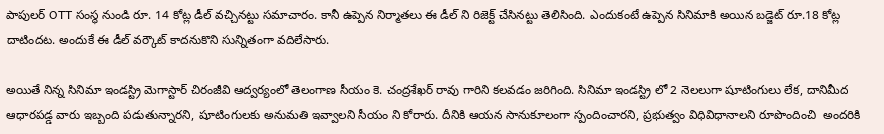పాపులర్ OTT సంస్థ నుండి రూ. 14 కోట్ల డీల్ వచ్చినట్టు సమాచారం. కానీ ఉప్పెన నిర్మాతలు ఈ డీల్ ని రిజెక్ట్ చేసినట్టు తెలిసింది. ఎందుకంటే ఉప్పెన సినిమాకి అయిన బడ్జెట్ రూ.18 కోట్ల దాటిందట. అందుకే ఈ డీల్ వర్కౌట్ కాదనుకొని సున్నితంగా వదిలేసారు.

అయితే నిన్న సినిమా ఇండస్ట్రి మెగాస్టార్ చిరంజీవి ఆద్వర్యంలో తెలంగాణ సీయం కె. చంద్రశేఖర్ రావు గారిని కలవడం జరిగింది. సినిమా ఇండస్ట్రి లో 2 నెలలుగా షూటింగులు లేక, దానిమీద ఆధారపడ్డ వారు ఇబ్బంది పడుతున్నారని, షూటింగులకు అనుమతి ఇవ్వాలని సీయం ని కోరారు. దీనికి ఆయన సానుకూలంగా స్పందించారని, ప్రభుత్వం విధివిధానాలని రూపొందించి  అందరికి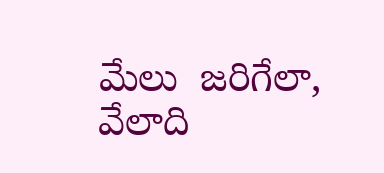మేలు  జరిగేలా, వేలాది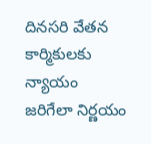దినసరి వేతన కార్మికులకు న్యాయం జరిగేలా నిర్ణయం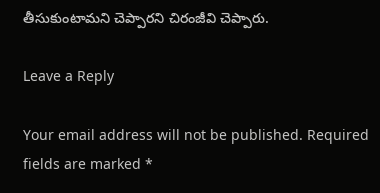తీసుకుంటామని చెప్పారని చిరంజీవి చెప్పారు.

Leave a Reply

Your email address will not be published. Required fields are marked *